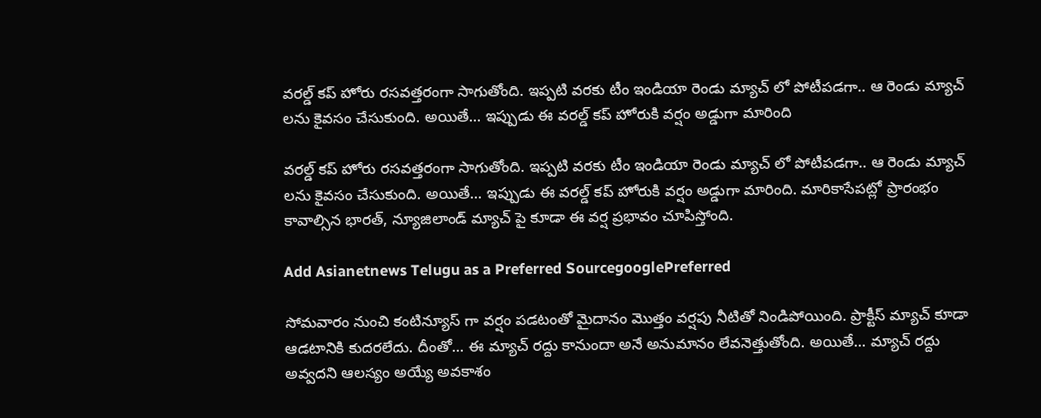వరల్డ్ కప్ హోరు రసవత్తరంగా సాగుతోంది. ఇప్పటి వరకు టీం ఇండియా రెండు మ్యాచ్ లో పోటీపడగా.. ఆ రెండు మ్యాచ్ లను కైవసం చేసుకుంది. అయితే... ఇప్పుడు ఈ వరల్డ్ కప్ హోరుకి వర్షం అడ్డుగా మారింది

వరల్డ్ కప్ హోరు రసవత్తరంగా సాగుతోంది. ఇప్పటి వరకు టీం ఇండియా రెండు మ్యాచ్ లో పోటీపడగా.. ఆ రెండు మ్యాచ్ లను కైవసం చేసుకుంది. అయితే... ఇప్పుడు ఈ వరల్డ్ కప్ హోరుకి వర్షం అడ్డుగా మారింది. మారికాసేపట్లో ప్రారంభం కావాల్సిన భారత్, న్యూజిలాండ్ మ్యాచ్ పై కూడా ఈ వర్ష ప్రభావం చూపిస్తోంది.

Add Asianetnews Telugu as a Preferred SourcegooglePreferred

సోమవారం నుంచి కంటిన్యూస్ గా వర్షం పడటంతో మైదానం మొత్తం వర్షపు నీటితో నిండిపోయింది. ప్రాక్టీస్ మ్యాచ్ కూడా ఆడటానికి కుదరలేదు. దీంతో... ఈ మ్యాచ్ రద్దు కానుందా అనే అనుమానం లేవనెత్తుతోంది. అయితే... మ్యాచ్ రద్దు అవ్వదని ఆలస్యం అయ్యే అవకాశం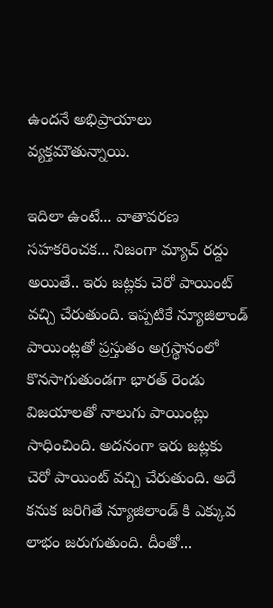ఉందనే అభిప్రాయాలు వ్యక్తమౌతున్నాయి.

ఇదిలా ఉంటే... వాతావరణ సహకరించక... నిజంగా మ్యాచ్ రద్దు అయితే.. ఇరు జట్లకు చెరో పాయింట్ వచ్చి చేరుతుంది. ఇప్పటికే న్యూజిలాండ్ పాయింట్లతో ప్రస్తుతం అగ్రస్థానంలో కొనసాగుతుండగా భారత్‌ రెండు విజయాలతో నాలుగు పాయింట్లు సాధించింది. అదనంగా ఇరు జట్లకు చెరో పాయింట్ వచ్చి చేరుతుంది. అదే కనుక జరిగితే న్యూజిలాండ్ కి ఎక్కువ లాభం జరుగుతుంది. దీంతో...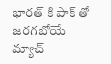భారత్ కి పాక్ తో జరగబోయే మ్యాచ్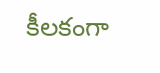కీలకంగా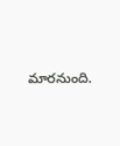మారనుంది.